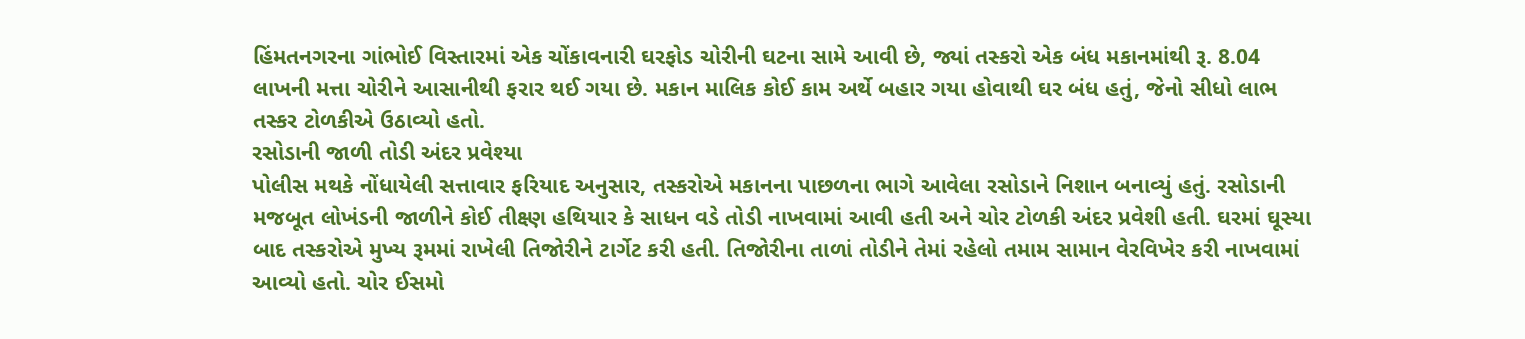હિંમતનગરના ગાંભોઈ વિસ્તારમાં એક ચોંકાવનારી ઘરફોડ ચોરીની ઘટના સામે આવી છે, જ્યાં તસ્કરો એક બંધ મકાનમાંથી રૂ. 8.04 લાખની મત્તા ચોરીને આસાનીથી ફરાર થઈ ગયા છે. મકાન માલિક કોઈ કામ અર્થે બહાર ગયા હોવાથી ઘર બંધ હતું, જેનો સીધો લાભ તસ્કર ટોળકીએ ઉઠાવ્યો હતો.
રસોડાની જાળી તોડી અંદર પ્રવેશ્યા
પોલીસ મથકે નોંધાયેલી સત્તાવાર ફરિયાદ અનુસાર, તસ્કરોએ મકાનના પાછળના ભાગે આવેલા રસોડાને નિશાન બનાવ્યું હતું. રસોડાની મજબૂત લોખંડની જાળીને કોઈ તીક્ષ્ણ હથિયાર કે સાધન વડે તોડી નાખવામાં આવી હતી અને ચોર ટોળકી અંદર પ્રવેશી હતી. ઘરમાં ઘૂસ્યા બાદ તસ્કરોએ મુખ્ય રૂમમાં રાખેલી તિજોરીને ટાર્ગેટ કરી હતી. તિજોરીના તાળાં તોડીને તેમાં રહેલો તમામ સામાન વેરવિખેર કરી નાખવામાં આવ્યો હતો. ચોર ઈસમો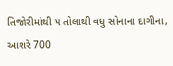તિજોરીમાંથી ૫ તોલાથી વધુ સોનાના દાગીના, આશરે 700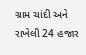ગ્રામ ચાંદી અને રાખેલી 24 હજાર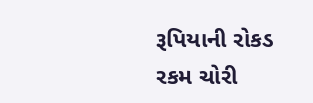રૂપિયાની રોકડ રકમ ચોરી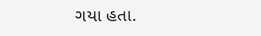ગયા હતા.